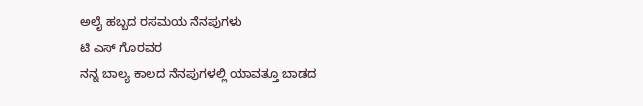ಅಲೈ ಹಬ್ಬದ ರಸಮಯ ನೆನಪುಗಳು
ಟಿ ಎಸ್ ಗೊರವರ
ನನ್ನ ಬಾಲ್ಯ ಕಾಲದ ನೆನಪುಗಳಲ್ಲಿ ಯಾವತ್ತೂ ಬಾಡದ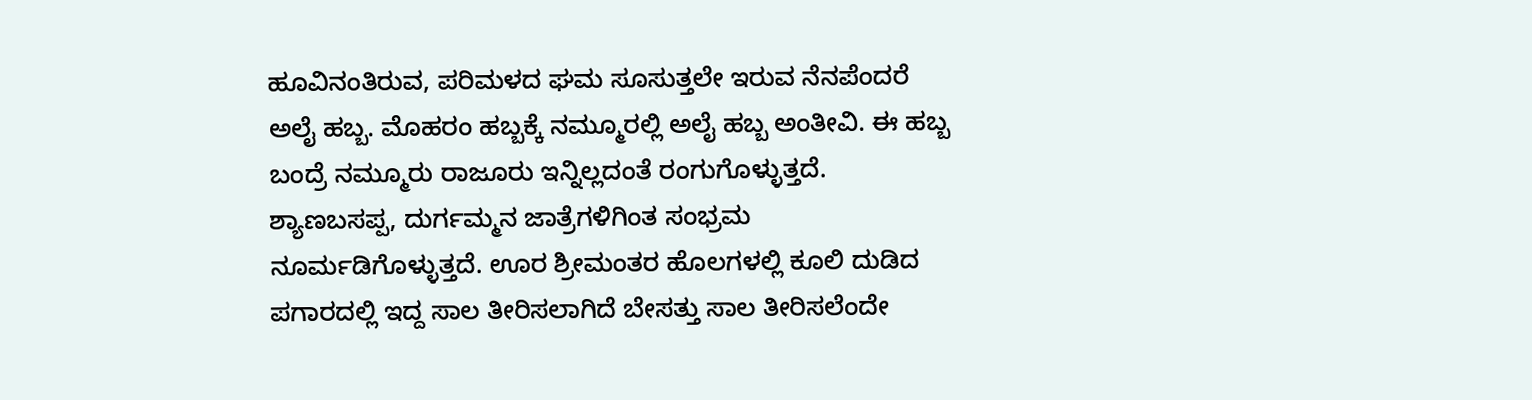ಹೂವಿನಂತಿರುವ, ಪರಿಮಳದ ಘಮ ಸೂಸುತ್ತಲೇ ಇರುವ ನೆನಪೆಂದರೆ ಅಲೈ ಹಬ್ಬ. ಮೊಹರಂ ಹಬ್ಬಕ್ಕೆ ನಮ್ಮೂರಲ್ಲಿ ಅಲೈ ಹಬ್ಬ ಅಂತೀವಿ. ಈ ಹಬ್ಬ ಬಂದ್ರೆ ನಮ್ಮೂರು ರಾಜೂರು ಇನ್ನಿಲ್ಲದಂತೆ ರಂಗುಗೊಳ್ಳುತ್ತದೆ. ಶ್ಯಾಣಬಸಪ್ಪ, ದುರ್ಗಮ್ಮನ ಜಾತ್ರೆಗಳಿಗಿಂತ ಸಂಭ್ರಮ ನೂರ್ಮಡಿಗೊಳ್ಳುತ್ತದೆ. ಊರ ಶ್ರೀಮಂತರ ಹೊಲಗಳಲ್ಲಿ ಕೂಲಿ ದುಡಿದ ಪಗಾರದಲ್ಲಿ ಇದ್ದ ಸಾಲ ತೀರಿಸಲಾಗಿದೆ ಬೇಸತ್ತು ಸಾಲ ತೀರಿಸಲೆಂದೇ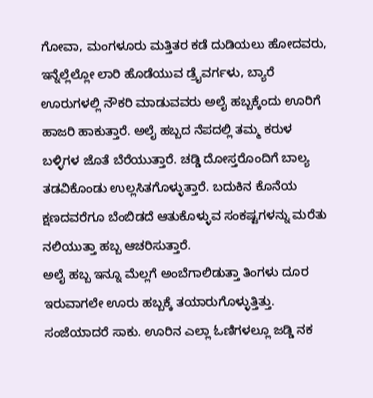ಗೋವಾ, ಮಂಗಳೂರು ಮತ್ತಿತರ ಕಡೆ ದುಡಿಯಲು ಹೋದವರು, ಇನ್ನೆಲ್ಲೆಲ್ಲೋ ಲಾರಿ ಹೊಡೆಯುವ ಡ್ರೈವರ್ಗಳು, ಬ್ಯಾರೆ ಊರುಗಳಲ್ಲಿ ನೌಕರಿ ಮಾಡುವವರು ಅಲೈ ಹಬ್ಬಕ್ಕೆಂದು ಊರಿಗೆ ಹಾಜರಿ ಹಾಕುತ್ತಾರೆ. ಅಲೈ ಹಬ್ಬದ ನೆಪದಲ್ಲಿ ತಮ್ಮ ಕರುಳ ಬಳ್ಳಿಗಳ ಜೊತೆ ಬೆರೆಯುತ್ತಾರೆ. ಚಡ್ಡಿ ದೋಸ್ತರೊಂದಿಗೆ ಬಾಲ್ಯ ತಡವಿಕೊಂಡು ಉಲ್ಲಸಿತಗೊಳ್ಳುತ್ತಾರೆ. ಬದುಕಿನ ಕೊನೆಯ ಕ್ಷಣದವರೆಗೂ ಬೆಂಬಿಡದೆ ಆತುಕೊಳ್ಳುವ ಸಂಕಷ್ಟಗಳನ್ನು ಮರೆತು ನಲಿಯುತ್ತಾ ಹಬ್ಬ ಆಚರಿಸುತ್ತಾರೆ.
ಅಲೈ ಹಬ್ಬ ಇನ್ನೂ ಮೆಲ್ಲಗೆ ಅಂಬೆಗಾಲಿಡುತ್ತಾ ತಿಂಗಳು ದೂರ ಇರುವಾಗಲೇ ಊರು ಹಬ್ಬಕ್ಕೆ ತಯಾರುಗೊಳ್ಳುತ್ತಿತ್ತು. ಸಂಜೆಯಾದರೆ ಸಾಕು. ಊರಿನ ಎಲ್ಲಾ ಓಣಿಗಳಲ್ಲೂ ಜಡ್ಡಿ ನಕ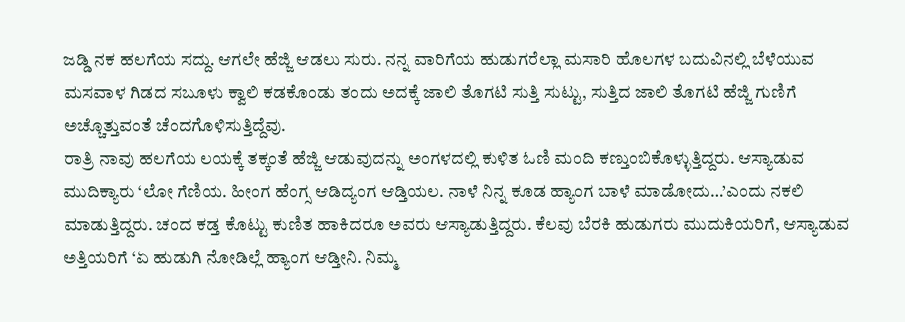ಜಡ್ಡಿ ನಕ ಹಲಗೆಯ ಸದ್ದು. ಆಗಲೇ ಹೆಜ್ಜಿ ಆಡಲು ಸುರು. ನನ್ನ ವಾರಿಗೆಯ ಹುಡುಗರೆಲ್ಲಾ ಮಸಾರಿ ಹೊಲಗಳ ಬದುವಿನಲ್ಲಿ ಬೆಳೆಯುವ ಮಸವಾಳ ಗಿಡದ ಸಬೂಳು ಕ್ವಾಲಿ ಕಡಕೊಂಡು ತಂದು ಅದಕ್ಕೆ ಜಾಲಿ ತೊಗಟಿ ಸುತ್ತಿ ಸುಟ್ಟು, ಸುತ್ತಿದ ಜಾಲಿ ತೊಗಟಿ ಹೆಜ್ಜಿ ಗುಣಿಗೆ ಅಚ್ಚೊತ್ತುವಂತೆ ಚೆಂದಗೊಳಿಸುತ್ತಿದ್ದೆವು.
ರಾತ್ರಿ ನಾವು ಹಲಗೆಯ ಲಯಕ್ಕೆ ತಕ್ಕಂತೆ ಹೆಜ್ಜಿ ಆಡುವುದನ್ನು ಅಂಗಳದಲ್ಲಿ ಕುಳಿತ ಓಣಿ ಮಂದಿ ಕಣ್ತುಂಬಿಕೊಳ್ಳುತ್ತಿದ್ದರು. ಆಸ್ಯಾಡುವ ಮುದಿಕ್ಯಾರು ‘ಲೋ ಗೆಣಿಯ. ಹೀಂಗ ಹೆಂಗ್ಸ ಆಡಿದ್ಯಂಗ ಆಡ್ತಿಯಲ. ನಾಳೆ ನಿನ್ನ ಕೂಡ ಹ್ಯಾಂಗ ಬಾಳೆ ಮಾಡೋದು…’ಎಂದು ನಕಲಿ ಮಾಡುತ್ತಿದ್ದರು. ಚಂದ ಕಡ್ತ ಕೊಟ್ಟು ಕುಣಿತ ಹಾಕಿದರೂ ಅವರು ಆಸ್ಯಾಡುತ್ತಿದ್ದರು. ಕೆಲವು ಬೆರಕಿ ಹುಡುಗರು ಮುದುಕಿಯರಿಗೆ, ಆಸ್ಯಾಡುವ ಅತ್ತಿಯರಿಗೆ ‘ಏ ಹುಡುಗಿ ನೋಡಿಲ್ಲೆ ಹ್ಯಾಂಗ ಆಡ್ತೀನಿ. ನಿಮ್ಮ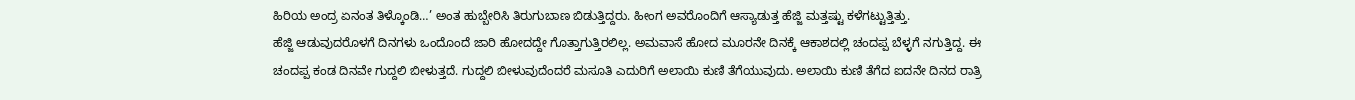ಹಿರಿಯ ಅಂದ್ರ ಏನಂತ ತಿಳ್ಕೊಂಡಿ…’ ಅಂತ ಹುಬ್ಬೇರಿಸಿ ತಿರುಗುಬಾಣ ಬಿಡುತ್ತಿದ್ದರು. ಹೀಂಗ ಅವರೊಂದಿಗೆ ಆಸ್ಯಾಡುತ್ತ ಹೆಜ್ಜಿ ಮತ್ತಷ್ಟು ಕಳೆಗಟ್ಟುತ್ತಿತ್ತು.
ಹೆಜ್ಜಿ ಆಡುವುದರೊಳಗೆ ದಿನಗಳು ಒಂದೊಂದೆ ಜಾರಿ ಹೋದದ್ದೇ ಗೊತ್ತಾಗುತ್ತಿರಲಿಲ್ಲ. ಅಮವಾಸೆ ಹೋದ ಮೂರನೇ ದಿನಕ್ಕೆ ಆಕಾಶದಲ್ಲಿ ಚಂದಪ್ಪ ಬೆಳ್ಳಗೆ ನಗುತ್ತಿದ್ದ. ಈ ಚಂದಪ್ಪ ಕಂಡ ದಿನವೇ ಗುದ್ದಲಿ ಬೀಳುತ್ತದೆ. ಗುದ್ದಲಿ ಬೀಳುವುದೆಂದರೆ ಮಸೂತಿ ಎದುರಿಗೆ ಅಲಾಯಿ ಕುಣಿ ತೆಗೆಯುವುದು. ಅಲಾಯಿ ಕುಣಿ ತೆಗೆದ ಐದನೇ ದಿನದ ರಾತ್ರಿ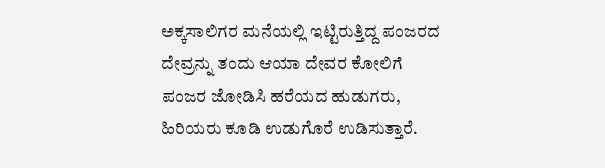ಅಕ್ಕಸಾಲಿಗರ ಮನೆಯಲ್ಲಿ ಇಟ್ಟಿರುತ್ತಿದ್ದ ಪಂಜರದ ದೇವ್ರನ್ನು ತಂದು ಆಯಾ ದೇವರ ಕೋಲಿಗೆ ಪಂಜರ ಜೋಡಿಸಿ ಹರೆಯದ ಹುಡುಗರು, ಹಿರಿಯರು ಕೂಡಿ ಉಡುಗೊರೆ ಉಡಿಸುತ್ತಾರೆ.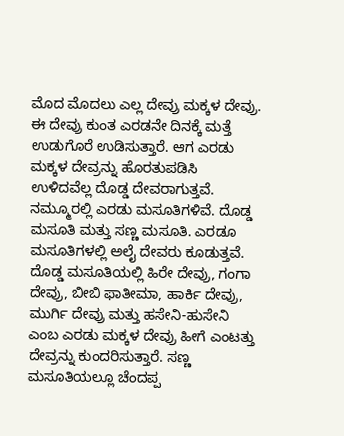ಮೊದ ಮೊದಲು ಎಲ್ಲ ದೇವ್ರು ಮಕ್ಕಳ ದೇವ್ರು. ಈ ದೇವ್ರು ಕುಂತ ಎರಡನೇ ದಿನಕ್ಕೆ ಮತ್ತೆ ಉಡುಗೊರೆ ಉಡಿಸುತ್ತಾರೆ. ಆಗ ಎರಡು ಮಕ್ಕಳ ದೇವ್ರನ್ನು ಹೊರತುಪಡಿಸಿ ಉಳಿದವೆಲ್ಲ ದೊಡ್ಡ ದೇವರಾಗುತ್ತವೆ.
ನಮ್ಮೂರಲ್ಲಿ ಎರಡು ಮಸೂತಿಗಳಿವೆ. ದೊಡ್ಡ ಮಸೂತಿ ಮತ್ತು ಸಣ್ಣ ಮಸೂತಿ. ಎರಡೂ ಮಸೂತಿಗಳಲ್ಲಿ ಅಲೈ ದೇವರು ಕೂಡುತ್ತವೆ. ದೊಡ್ಡ ಮಸೂತಿಯಲ್ಲಿ ಹಿರೇ ದೇವ್ರು, ಗಂಗಾ ದೇವ್ರು, ಬೀಬಿ ಫಾತೀಮಾ, ಹಾರ್ಕಿ ದೇವ್ರು, ಮುರ್ಗಿ ದೇವ್ರು ಮತ್ತು ಹಸೇನಿ-ಹುಸೇನಿ ಎಂಬ ಎರಡು ಮಕ್ಕಳ ದೇವ್ರು ಹೀಗೆ ಎಂಟತ್ತು ದೇವ್ರನ್ನು ಕುಂದರಿಸುತ್ತಾರೆ. ಸಣ್ಣ ಮಸೂತಿಯಲ್ಲೂ ಚೆಂದಪ್ಪ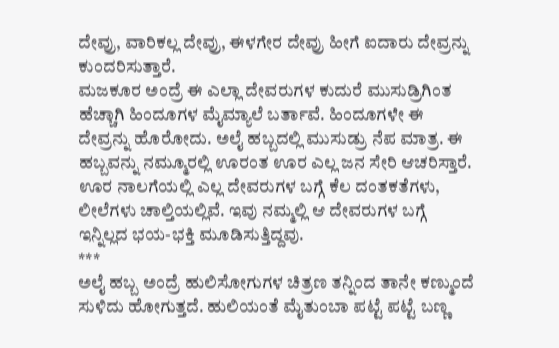ದೇವ್ರು, ವಾರಿಕಲ್ಲ ದೇವ್ರು, ಈಳಗೇರ ದೇವ್ರು ಹೀಗೆ ಐದಾರು ದೇವ್ರನ್ನು ಕುಂದರಿಸುತ್ತಾರೆ.
ಮಜಕೂರ ಅಂದ್ರೆ ಈ ಎಲ್ಲಾ ದೇವರುಗಳ ಕುದುರೆ ಮುಸುಡ್ರಿಗಿಂತ ಹೆಚ್ಚಾಗಿ ಹಿಂದೂಗಳ ಮೈಮ್ಯಾಲೆ ಬರ್ತಾವೆ. ಹಿಂದೂಗಳೇ ಈ ದೇವ್ರನ್ನು ಹೊರೋದು. ಅಲೈ ಹಬ್ಬದಲ್ಲಿ ಮುಸುಡ್ರು ನೆಪ ಮಾತ್ರ. ಈ ಹಬ್ಬವನ್ನು ನಮ್ಮೂರಲ್ಲಿ ಊರಂತ ಊರ ಎಲ್ಲ ಜನ ಸೇರಿ ಆಚರಿಸ್ತಾರೆ. ಊರ ನಾಲಗೆಯಲ್ಲಿ ಎಲ್ಲ ದೇವರುಗಳ ಬಗ್ಗೆ ಕೆಲ ದಂತಕತೆಗಳು, ಲೀಲೆಗಳು ಚಾಲ್ತಿಯಲ್ಲಿವೆ. ಇವು ನಮ್ಮಲ್ಲಿ ಆ ದೇವರುಗಳ ಬಗ್ಗೆ ಇನ್ನಿಲ್ಲದ ಭಯ-ಭಕ್ತಿ ಮೂಡಿಸುತ್ತಿದ್ದವು.
***
ಅಲೈ ಹಬ್ಬ ಅಂದ್ರೆ ಹುಲಿಸೋಗುಗಳ ಚಿತ್ರಣ ತನ್ನಿಂದ ತಾನೇ ಕಣ್ಮುಂದೆ ಸುಳಿದು ಹೋಗುತ್ತದೆ. ಹುಲಿಯಂತೆ ಮೈತುಂಬಾ ಪಟ್ಟೆ ಪಟ್ಟೆ ಬಣ್ಣ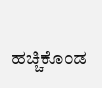ಹಚ್ಚಿಕೊಂಡ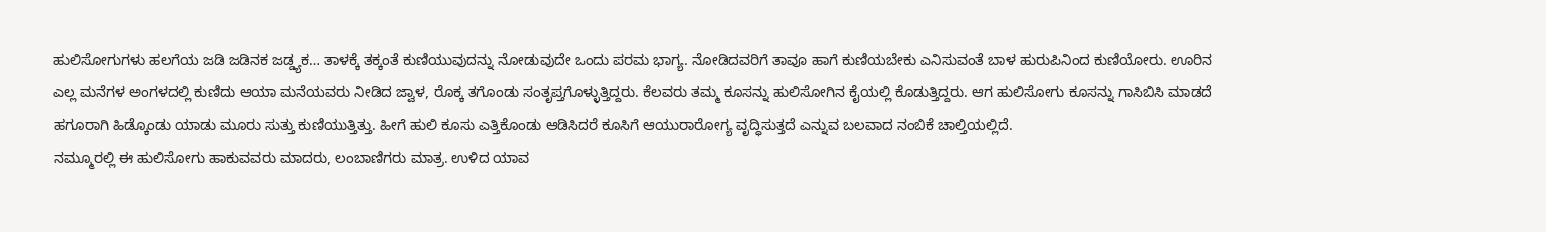ಹುಲಿಸೋಗುಗಳು ಹಲಗೆಯ ಜಡಿ ಜಡಿನಕ ಜಡ್ಡ್ಯಕ… ತಾಳಕ್ಕೆ ತಕ್ಕಂತೆ ಕುಣಿಯುವುದನ್ನು ನೋಡುವುದೇ ಒಂದು ಪರಮ ಭಾಗ್ಯ. ನೋಡಿದವರಿಗೆ ತಾವೂ ಹಾಗೆ ಕುಣಿಯಬೇಕು ಎನಿಸುವಂತೆ ಬಾಳ ಹುರುಪಿನಿಂದ ಕುಣಿಯೋರು. ಊರಿನ ಎಲ್ಲ ಮನೆಗಳ ಅಂಗಳದಲ್ಲಿ ಕುಣಿದು ಆಯಾ ಮನೆಯವರು ನೀಡಿದ ಜ್ವಾಳ, ರೊಕ್ಕ ತಗೊಂಡು ಸಂತೃಪ್ತಗೊಳ್ಳುತ್ತಿದ್ದರು. ಕೆಲವರು ತಮ್ಮ ಕೂಸನ್ನು ಹುಲಿಸೋಗಿನ ಕೈಯಲ್ಲಿ ಕೊಡುತ್ತಿದ್ದರು. ಆಗ ಹುಲಿಸೋಗು ಕೂಸನ್ನು ಗಾಸಿಬಿಸಿ ಮಾಡದೆ ಹಗೂರಾಗಿ ಹಿಡ್ಕೊಂಡು ಯಾಡು ಮೂರು ಸುತ್ತು ಕುಣಿಯುತ್ತಿತ್ತು. ಹೀಗೆ ಹುಲಿ ಕೂಸು ಎತ್ತಿಕೊಂಡು ಆಡಿಸಿದರೆ ಕೂಸಿಗೆ ಆಯುರಾರೋಗ್ಯ ವೃದ್ಧಿಸುತ್ತದೆ ಎನ್ನುವ ಬಲವಾದ ನಂಬಿಕೆ ಚಾಲ್ತಿಯಲ್ಲಿದೆ.
ನಮ್ಮೂರಲ್ಲಿ ಈ ಹುಲಿಸೋಗು ಹಾಕುವವರು ಮಾದರು, ಲಂಬಾಣಿಗರು ಮಾತ್ರ. ಉಳಿದ ಯಾವ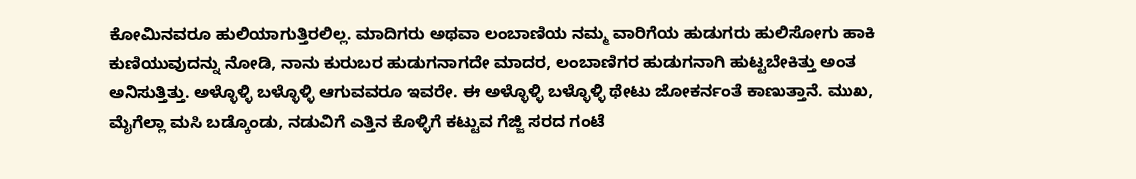ಕೋಮಿನವರೂ ಹುಲಿಯಾಗುತ್ತಿರಲಿಲ್ಲ. ಮಾದಿಗರು ಅಥವಾ ಲಂಬಾಣಿಯ ನಮ್ಮ ವಾರಿಗೆಯ ಹುಡುಗರು ಹುಲಿಸೋಗು ಹಾಕಿ ಕುಣಿಯುವುದನ್ನು ನೋಡಿ, ನಾನು ಕುರುಬರ ಹುಡುಗನಾಗದೇ ಮಾದರ, ಲಂಬಾಣಿಗರ ಹುಡುಗನಾಗಿ ಹುಟ್ಟಬೇಕಿತ್ತು ಅಂತ ಅನಿಸುತ್ತಿತ್ತು. ಅಳ್ಳೊಳ್ಳಿ ಬಳ್ಳೊಳ್ಳಿ ಆಗುವವರೂ ಇವರೇ. ಈ ಅಳ್ಳೊಳ್ಳಿ ಬಳ್ಳೊಳ್ಳಿ ಥೇಟು ಜೋಕರ್ನಂತೆ ಕಾಣುತ್ತಾನೆ. ಮುಖ, ಮೈಗೆಲ್ಲಾ ಮಸಿ ಬಡ್ಕೊಂಡು, ನಡುವಿಗೆ ಎತ್ತಿನ ಕೊಳ್ಳಿಗೆ ಕಟ್ಟುವ ಗೆಜ್ಜಿ ಸರದ ಗಂಟೆ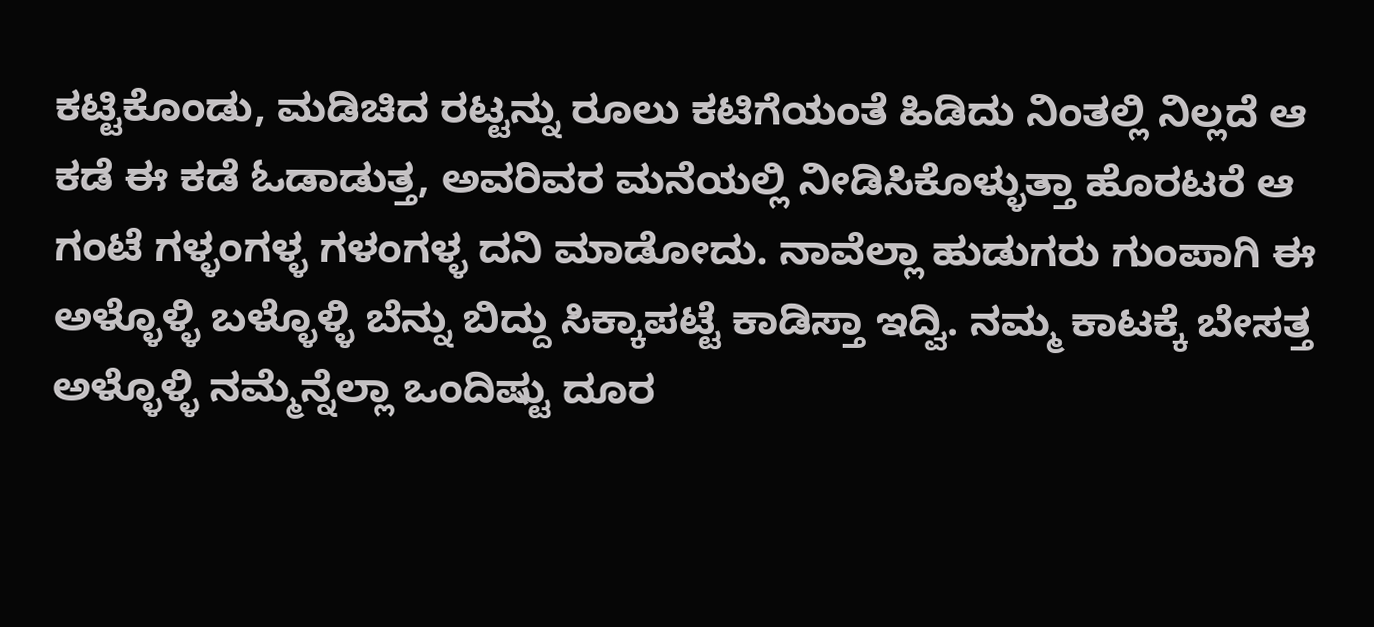ಕಟ್ಟಿಕೊಂಡು, ಮಡಿಚಿದ ರಟ್ಟನ್ನು ರೂಲು ಕಟಿಗೆಯಂತೆ ಹಿಡಿದು ನಿಂತಲ್ಲಿ ನಿಲ್ಲದೆ ಆ ಕಡೆ ಈ ಕಡೆ ಓಡಾಡುತ್ತ, ಅವರಿವರ ಮನೆಯಲ್ಲಿ ನೀಡಿಸಿಕೊಳ್ಳುತ್ತಾ ಹೊರಟರೆ ಆ ಗಂಟೆ ಗಳ್ಳಂಗಳ್ಳ ಗಳಂಗಳ್ಳ ದನಿ ಮಾಡೋದು. ನಾವೆಲ್ಲಾ ಹುಡುಗರು ಗುಂಪಾಗಿ ಈ ಅಳ್ಳೊಳ್ಳಿ ಬಳ್ಳೊಳ್ಳಿ ಬೆನ್ನು ಬಿದ್ದು ಸಿಕ್ಕಾಪಟ್ಟೆ ಕಾಡಿಸ್ತಾ ಇದ್ವಿ. ನಮ್ಮ ಕಾಟಕ್ಕೆ ಬೇಸತ್ತ ಅಳ್ಳೊಳ್ಳಿ ನಮ್ಮೆನ್ನೆಲ್ಲಾ ಒಂದಿಷ್ಟು ದೂರ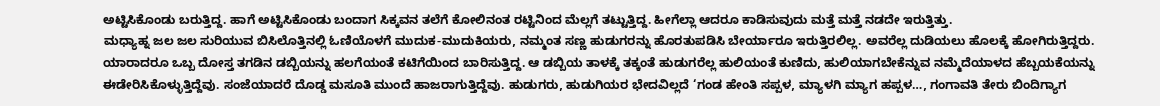ಅಟ್ಟಿಸಿಕೊಂಡು ಬರುತ್ತಿದ್ದ. ಹಾಗೆ ಅಟ್ಟಿಸಿಕೊಂಡು ಬಂದಾಗ ಸಿಕ್ಕವನ ತಲೆಗೆ ಕೋಲಿನಂತ ರಟ್ಟಿನಿಂದ ಮೆಲ್ಲಗೆ ತಟ್ಟುತ್ತಿದ್ದ. ಹೀಗೆಲ್ಲಾ ಆದರೂ ಕಾಡಿಸುವುದು ಮತ್ತೆ ಮತ್ತೆ ನಡದೇ ಇರುತ್ತಿತ್ತು.
ಮಧ್ಯಾಹ್ನ ಜಲ ಜಲ ಸುರಿಯುವ ಬಿಸಿಲೊತ್ತಿನಲ್ಲಿ ಓಣಿಯೊಳಗೆ ಮುದುಕ-ಮುದುಕಿಯರು, ನಮ್ಮಂತ ಸಣ್ಣ ಹುಡುಗರನ್ನು ಹೊರತುಪಡಿಸಿ ಬೇರ್ಯಾರೂ ಇರುತ್ತಿರಲಿಲ್ಲ. ಅವರೆಲ್ಲ ದುಡಿಯಲು ಹೊಲಕ್ಕೆ ಹೋಗಿರುತ್ತಿದ್ದರು. ಯಾರಾದರೂ ಒಬ್ಬ ದೋಸ್ತ ತಗಡಿನ ಡಬ್ಬಿಯನ್ನು ಹಲಗೆಯಂತೆ ಕಟಿಗೆಯಿಂದ ಬಾರಿಸುತ್ತಿದ್ದ. ಆ ಡಬ್ಬಿಯ ತಾಳಕ್ಕೆ ತಕ್ಕಂತೆ ಹುಡುಗರೆಲ್ಲ ಹುಲಿಯಂತೆ ಕುಣಿದು, ಹುಲಿಯಾಗಬೇಕೆನ್ನುವ ನಮ್ಮೆದೆಯಾಳದ ಹೆಬ್ಬಯಕೆಯನ್ನು ಈಡೇರಿಸಿಕೊಳ್ಳುತ್ತಿದ್ದೆವು. ಸಂಜೆಯಾದರೆ ದೊಡ್ಡ ಮಸೂತಿ ಮುಂದೆ ಹಾಜರಾಗುತ್ತಿದ್ದೆವು. ಹುಡುಗರು, ಹುಡುಗಿಯರ ಭೇದವಿಲ್ಲದೆ ‘ಗಂಡ ಹೇಂತಿ ಸಪ್ಪಳ, ಮ್ಯಾಳಗಿ ಮ್ಯಾಗ ಹಪ್ಪಳ…, ಗಂಗಾವತಿ ತೇರು ಬಿಂದಿಗ್ಯಾಗ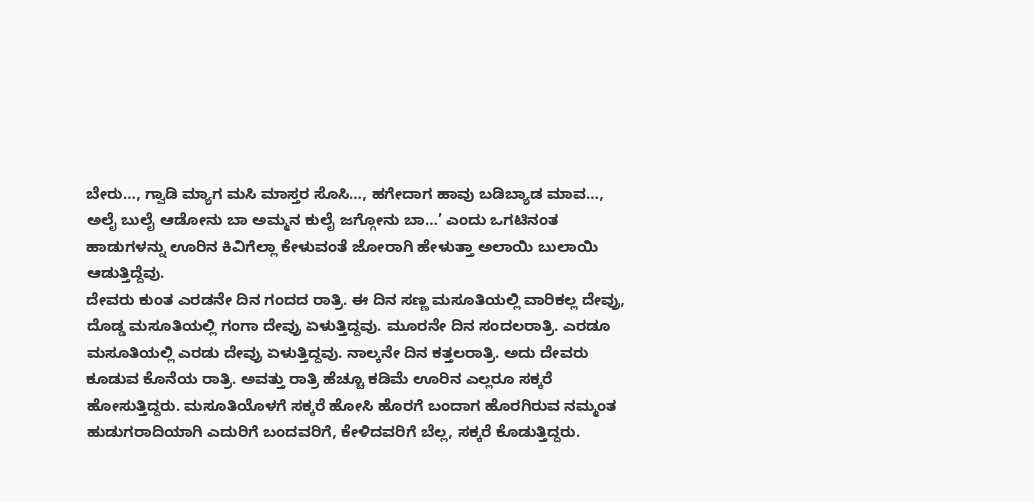ಬೇರು…, ಗ್ವಾಡಿ ಮ್ಯಾಗ ಮಸಿ ಮಾಸ್ತರ ಸೊಸಿ…, ಹಗೇದಾಗ ಹಾವು ಬಡಿಬ್ಯಾಡ ಮಾವ…, ಅಲೈ ಬುಲೈ ಆಡೋನು ಬಾ ಅಮ್ಮನ ಕುಲೈ ಜಗ್ಗೋನು ಬಾ…’ ಎಂದು ಒಗಟಿನಂತ ಹಾಡುಗಳನ್ನು ಊರಿನ ಕಿವಿಗೆಲ್ಲಾ ಕೇಳುವಂತೆ ಜೋರಾಗಿ ಹೇಳುತ್ತಾ ಅಲಾಯಿ ಬುಲಾಯಿ ಆಡುತ್ತಿದ್ದೆವು.
ದೇವರು ಕುಂತ ಎರಡನೇ ದಿನ ಗಂದದ ರಾತ್ರಿ. ಈ ದಿನ ಸಣ್ಣ ಮಸೂತಿಯಲ್ಲಿ ವಾರಿಕಲ್ಲ ದೇವ್ರು, ದೊಡ್ಡ ಮಸೂತಿಯಲ್ಲಿ ಗಂಗಾ ದೇವ್ರು ಏಳುತ್ತಿದ್ದವು. ಮೂರನೇ ದಿನ ಸಂದಲರಾತ್ರಿ. ಎರಡೂ ಮಸೂತಿಯಲ್ಲಿ ಎರಡು ದೇವ್ರು ಏಳುತ್ತಿದ್ದವು. ನಾಲ್ಕನೇ ದಿನ ಕತ್ತಲರಾತ್ರಿ. ಅದು ದೇವರು ಕೂಡುವ ಕೊನೆಯ ರಾತ್ರಿ. ಅವತ್ತು ರಾತ್ರಿ ಹೆಚ್ಚೂ ಕಡಿಮೆ ಊರಿನ ಎಲ್ಲರೂ ಸಕ್ಕರೆ ಹೋಸುತ್ತಿದ್ದರು. ಮಸೂತಿಯೊಳಗೆ ಸಕ್ಕರೆ ಹೋಸಿ ಹೊರಗೆ ಬಂದಾಗ ಹೊರಗಿರುವ ನಮ್ಮಂತ ಹುಡುಗರಾದಿಯಾಗಿ ಎದುರಿಗೆ ಬಂದವರಿಗೆ, ಕೇಳಿದವರಿಗೆ ಬೆಲ್ಲ, ಸಕ್ಕರೆ ಕೊಡುತ್ತಿದ್ದರು.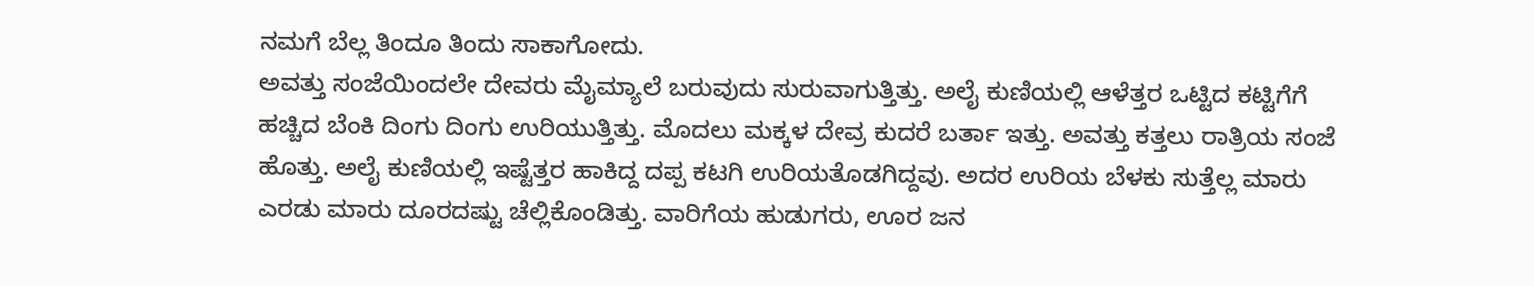ನಮಗೆ ಬೆಲ್ಲ ತಿಂದೂ ತಿಂದು ಸಾಕಾಗೋದು.
ಅವತ್ತು ಸಂಜೆಯಿಂದಲೇ ದೇವರು ಮೈಮ್ಯಾಲೆ ಬರುವುದು ಸುರುವಾಗುತ್ತಿತ್ತು. ಅಲೈ ಕುಣಿಯಲ್ಲಿ ಆಳೆತ್ತರ ಒಟ್ಟಿದ ಕಟ್ಟಿಗೆಗೆ ಹಚ್ಚಿದ ಬೆಂಕಿ ದಿಂಗು ದಿಂಗು ಉರಿಯುತ್ತಿತ್ತು. ಮೊದಲು ಮಕ್ಕಳ ದೇವ್ರ ಕುದರೆ ಬರ್ತಾ ಇತ್ತು. ಅವತ್ತು ಕತ್ತಲು ರಾತ್ರಿಯ ಸಂಜೆ ಹೊತ್ತು. ಅಲೈ ಕುಣಿಯಲ್ಲಿ ಇಷ್ಟೆತ್ತರ ಹಾಕಿದ್ದ ದಪ್ಪ ಕಟಗಿ ಉರಿಯತೊಡಗಿದ್ದವು. ಅದರ ಉರಿಯ ಬೆಳಕು ಸುತ್ತೆಲ್ಲ ಮಾರು ಎರಡು ಮಾರು ದೂರದಷ್ಟು ಚೆಲ್ಲಿಕೊಂಡಿತ್ತು. ವಾರಿಗೆಯ ಹುಡುಗರು, ಊರ ಜನ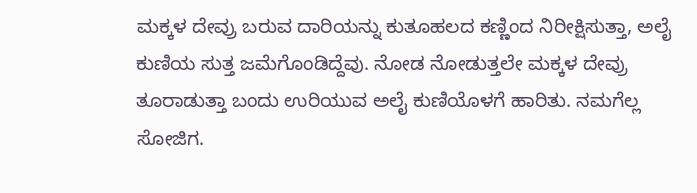ಮಕ್ಕಳ ದೇವ್ರು ಬರುವ ದಾರಿಯನ್ನು ಕುತೂಹಲದ ಕಣ್ಣಿಂದ ನಿರೀಕ್ಷಿಸುತ್ತಾ, ಅಲೈ ಕುಣಿಯ ಸುತ್ತ ಜಮೆಗೊಂಡಿದ್ದೆವು. ನೋಡ ನೋಡುತ್ತಲೇ ಮಕ್ಕಳ ದೇವ್ರು ತೂರಾಡುತ್ತಾ ಬಂದು ಉರಿಯುವ ಅಲೈ ಕುಣಿಯೊಳಗೆ ಹಾರಿತು. ನಮಗೆಲ್ಲ ಸೋಜಿಗ.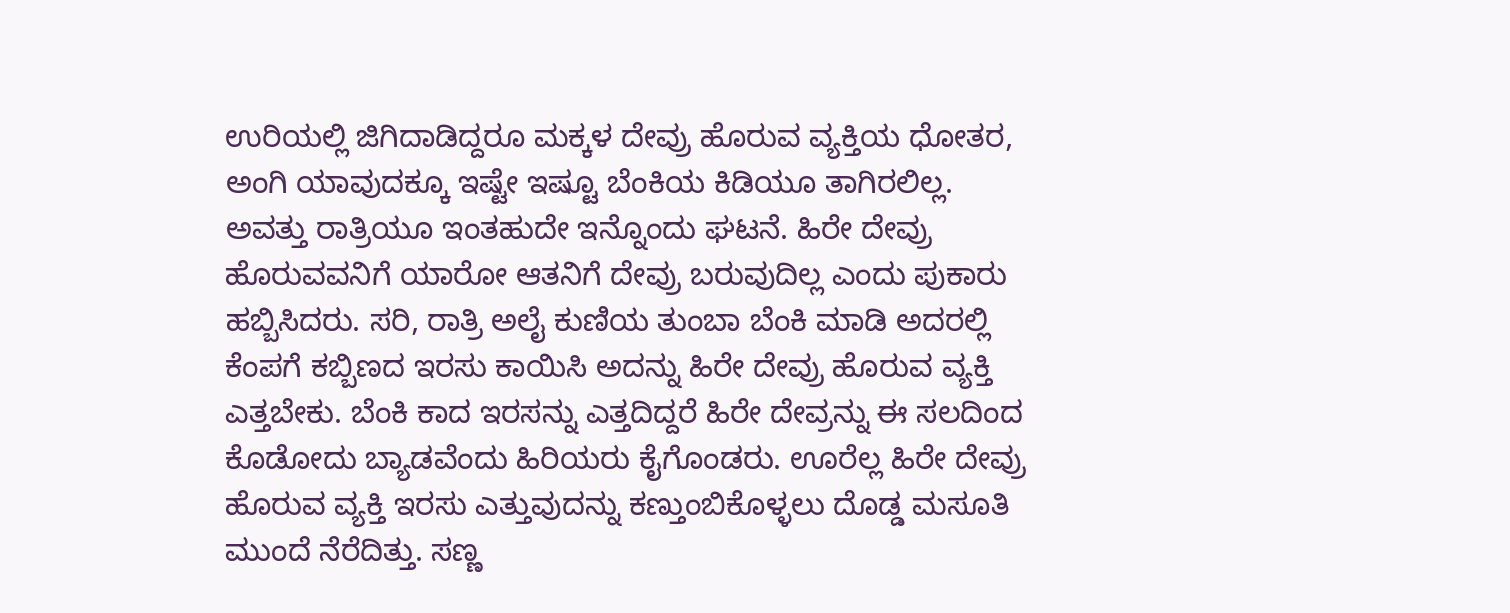ಉರಿಯಲ್ಲಿ ಜಿಗಿದಾಡಿದ್ದರೂ ಮಕ್ಕಳ ದೇವ್ರು ಹೊರುವ ವ್ಯಕ್ತಿಯ ಧೋತರ, ಅಂಗಿ ಯಾವುದಕ್ಕೂ ಇಷ್ಟೇ ಇಷ್ಟೂ ಬೆಂಕಿಯ ಕಿಡಿಯೂ ತಾಗಿರಲಿಲ್ಲ.
ಅವತ್ತು ರಾತ್ರಿಯೂ ಇಂತಹುದೇ ಇನ್ನೊಂದು ಘಟನೆ. ಹಿರೇ ದೇವ್ರು ಹೊರುವವನಿಗೆ ಯಾರೋ ಆತನಿಗೆ ದೇವ್ರು ಬರುವುದಿಲ್ಲ ಎಂದು ಪುಕಾರು ಹಬ್ಬಿಸಿದರು. ಸರಿ, ರಾತ್ರಿ ಅಲೈ ಕುಣಿಯ ತುಂಬಾ ಬೆಂಕಿ ಮಾಡಿ ಅದರಲ್ಲಿ ಕೆಂಪಗೆ ಕಬ್ಬಿಣದ ಇರಸು ಕಾಯಿಸಿ ಅದನ್ನು ಹಿರೇ ದೇವ್ರು ಹೊರುವ ವ್ಯಕ್ತಿ ಎತ್ತಬೇಕು. ಬೆಂಕಿ ಕಾದ ಇರಸನ್ನು ಎತ್ತದಿದ್ದರೆ ಹಿರೇ ದೇವ್ರನ್ನು ಈ ಸಲದಿಂದ ಕೊಡೋದು ಬ್ಯಾಡವೆಂದು ಹಿರಿಯರು ಕೈಗೊಂಡರು. ಊರೆಲ್ಲ ಹಿರೇ ದೇವ್ರು ಹೊರುವ ವ್ಯಕ್ತಿ ಇರಸು ಎತ್ತುವುದನ್ನು ಕಣ್ತುಂಬಿಕೊಳ್ಳಲು ದೊಡ್ಡ ಮಸೂತಿ ಮುಂದೆ ನೆರೆದಿತ್ತು. ಸಣ್ಣ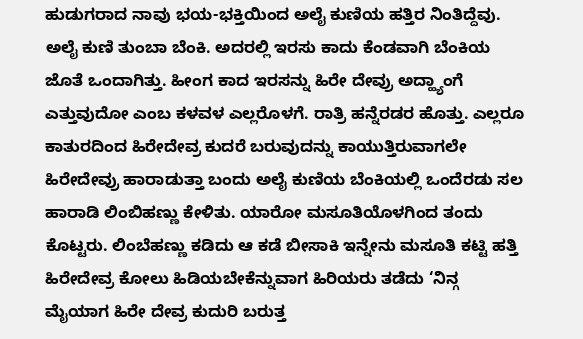ಹುಡುಗರಾದ ನಾವು ಭಯ-ಭಕ್ತಿಯಿಂದ ಅಲೈ ಕುಣಿಯ ಹತ್ತಿರ ನಿಂತಿದ್ದೆವು. ಅಲೈ ಕುಣಿ ತುಂಬಾ ಬೆಂಕಿ. ಅದರಲ್ಲಿ ಇರಸು ಕಾದು ಕೆಂಡವಾಗಿ ಬೆಂಕಿಯ ಜೊತೆ ಒಂದಾಗಿತ್ತು. ಹೀಂಗ ಕಾದ ಇರಸನ್ನು ಹಿರೇ ದೇವ್ರು ಅದ್ಹ್ಯಾಂಗೆ ಎತ್ತುವುದೋ ಎಂಬ ಕಳವಳ ಎಲ್ಲರೊಳಗೆ. ರಾತ್ರಿ ಹನ್ನೆರಡರ ಹೊತ್ತು. ಎಲ್ಲರೂ ಕಾತುರದಿಂದ ಹಿರೇದೇವ್ರ ಕುದರೆ ಬರುವುದನ್ನು ಕಾಯುತ್ತಿರುವಾಗಲೇ ಹಿರೇದೇವ್ರು ಹಾರಾಡುತ್ತಾ ಬಂದು ಅಲೈ ಕುಣಿಯ ಬೆಂಕಿಯಲ್ಲಿ ಒಂದೆರಡು ಸಲ ಹಾರಾಡಿ ಲಿಂಬಿಹಣ್ಣು ಕೇಳಿತು. ಯಾರೋ ಮಸೂತಿಯೊಳಗಿಂದ ತಂದು ಕೊಟ್ಟರು. ಲಿಂಬೆಹಣ್ಣು ಕಡಿದು ಆ ಕಡೆ ಬೀಸಾಕಿ ಇನ್ನೇನು ಮಸೂತಿ ಕಟ್ಟಿ ಹತ್ತಿ ಹಿರೇದೇವ್ರ ಕೋಲು ಹಿಡಿಯಬೇಕೆನ್ನುವಾಗ ಹಿರಿಯರು ತಡೆದು ‘ನಿನ್ಗ ಮೈಯಾಗ ಹಿರೇ ದೇವ್ರ ಕುದುರಿ ಬರುತ್ತ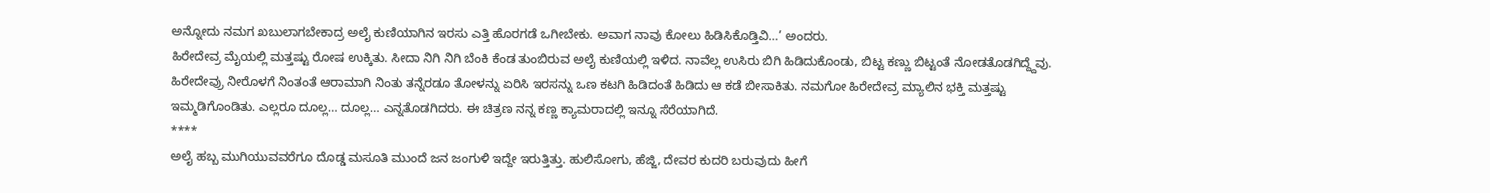ಅನ್ನೋದು ನಮಗ ಖಬುಲಾಗಬೇಕಾದ್ರ ಅಲೈ ಕುಣಿಯಾಗಿನ ಇರಸು ಎತ್ತಿ ಹೊರಗಡೆ ಒಗೀಬೇಕು. ಅವಾಗ ನಾವು ಕೋಲು ಹಿಡಿಸಿಕೊಡ್ತಿವಿ…’ ಅಂದರು.
ಹಿರೇದೇವ್ರ ಮೈಯಲ್ಲಿ ಮತ್ತಷ್ಟು ರೋಷ ಉಕ್ಕಿತು. ಸೀದಾ ನಿಗಿ ನಿಗಿ ಬೆಂಕಿ ಕೆಂಡ ತುಂಬಿರುವ ಅಲೈ ಕುಣಿಯಲ್ಲಿ ಇಳಿದ. ನಾವೆಲ್ಲ ಉಸಿರು ಬಿಗಿ ಹಿಡಿದುಕೊಂಡು, ಬಿಟ್ಟ ಕಣ್ಣು ಬಿಟ್ಟಂತೆ ನೋಡತೊಡಗಿದ್ದ್ದೆವು. ಹಿರೇದೇವ್ರು ನೀರೊಳಗೆ ನಿಂತಂತೆ ಆರಾಮಾಗಿ ನಿಂತು ತನ್ನೆರಡೂ ತೋಳನ್ನು ಏರಿಸಿ ಇರಸನ್ನು ಒಣ ಕಟಗಿ ಹಿಡಿದಂತೆ ಹಿಡಿದು ಆ ಕಡೆ ಬೀಸಾಕಿತು. ನಮಗೋ ಹಿರೇದೇವ್ರ ಮ್ಯಾಲಿನ ಭಕ್ತಿ ಮತ್ತಷ್ಟು ಇಮ್ಮಡಿಗೊಂಡಿತು. ಎಲ್ಲರೂ ದೂಲ್ಲ… ದೂಲ್ಲ… ಎನ್ನತೊಡಗಿದರು. ಈ ಚಿತ್ರಣ ನನ್ನ ಕಣ್ಣ ಕ್ಯಾಮರಾದಲ್ಲಿ ಇನ್ನೂ ಸೆರೆಯಾಗಿದೆ.
****
ಅಲೈ ಹಬ್ಬ ಮುಗಿಯುವವರೆಗೂ ದೊಡ್ಡ ಮಸೂತಿ ಮುಂದೆ ಜನ ಜಂಗುಳಿ ಇದ್ದೇ ಇರುತ್ತಿತ್ತು. ಹುಲಿಸೋಗು, ಹೆಜ್ಜಿ, ದೇವರ ಕುದರಿ ಬರುವುದು ಹೀಗೆ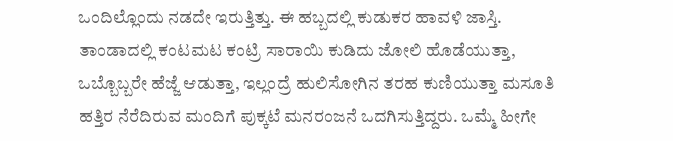ಒಂದಿಲ್ಲೊಂದು ನಡದೇ ಇರುತ್ತಿತ್ತು. ಈ ಹಬ್ಬದಲ್ಲಿ ಕುಡುಕರ ಹಾವಳಿ ಜಾಸ್ತಿ. ತಾಂಡಾದಲ್ಲಿ ಕಂಟಮಟ ಕಂಟ್ರಿ ಸಾರಾಯಿ ಕುಡಿದು ಜೋಲಿ ಹೊಡೆಯುತ್ತಾ, ಒಬ್ಬೊಬ್ಬರೇ ಹೆಜ್ಜೆ ಆಡುತ್ತಾ, ಇಲ್ಲಂದ್ರೆ ಹುಲಿಸೋಗಿನ ತರಹ ಕುಣಿಯುತ್ತಾ ಮಸೂತಿ ಹತ್ತಿರ ನೆರೆದಿರುವ ಮಂದಿಗೆ ಪುಕ್ಕಟೆ ಮನರಂಜನೆ ಒದಗಿಸುತ್ತಿದ್ದರು. ಒಮ್ಮೆ ಹೀಗೇ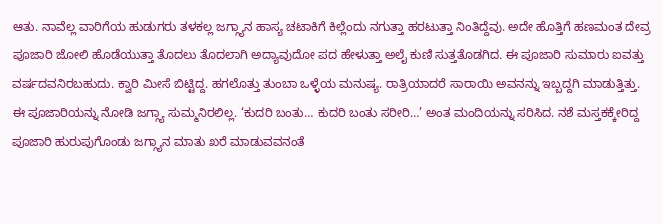ಆತು. ನಾವೆಲ್ಲ ವಾರಿಗೆಯ ಹುಡುಗರು ತಳಕಲ್ಲ ಜಗ್ಗ್ಯಾನ ಹಾಸ್ಯ ಚಟಾಕಿಗೆ ಕಿಲ್ಲೆಂದು ನಗುತ್ತಾ ಹರಟುತ್ತಾ ನಿಂತಿದ್ದೆವು. ಅದೇ ಹೊತ್ತಿಗೆ ಹಣಮಂತ ದೇವ್ರ ಪೂಜಾರಿ ಜೋಲಿ ಹೊಡೆಯುತ್ತಾ ತೊದಲು ತೊದಲಾಗಿ ಅದ್ಯಾವುದೋ ಪದ ಹೇಳುತ್ತಾ ಅಲೈ ಕುಣಿ ಸುತ್ತತೊಡಗಿದ. ಈ ಪೂಜಾರಿ ಸುಮಾರು ಐವತ್ತು ವರ್ಷದವನಿರಬಹುದು. ಕ್ವಾರಿ ಮೀಸೆ ಬಿಟ್ಟಿದ್ದ. ಹಗಲೊತ್ತು ತುಂಬಾ ಒಳ್ಳೆಯ ಮನುಷ್ಯ. ರಾತ್ರಿಯಾದರೆ ಸಾರಾಯಿ ಅವನನ್ನು ಇಬ್ಬದ್ದಗಿ ಮಾಡುತ್ತಿತ್ತು. ಈ ಪೂಜಾರಿಯನ್ನು ನೋಡಿ ಜಗ್ಗ್ಯಾ ಸುಮ್ಮನಿರಲಿಲ್ಲ. ‘ಕುದರಿ ಬಂತು… ಕುದರಿ ಬಂತು ಸರೀರಿ…’ ಅಂತ ಮಂದಿಯನ್ನು ಸರಿಸಿದ. ನಶೆ ಮಸ್ತಕಕ್ಕೇರಿದ್ದ ಪೂಜಾರಿ ಹುರುಪುಗೊಂಡು ಜಗ್ಗ್ಯಾನ ಮಾತು ಖರೆ ಮಾಡುವವನಂತೆ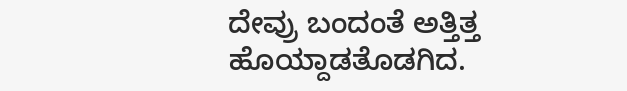ದೇವ್ರು ಬಂದಂತೆ ಅತ್ತಿತ್ತ ಹೊಯ್ದಾಡತೊಡಗಿದ.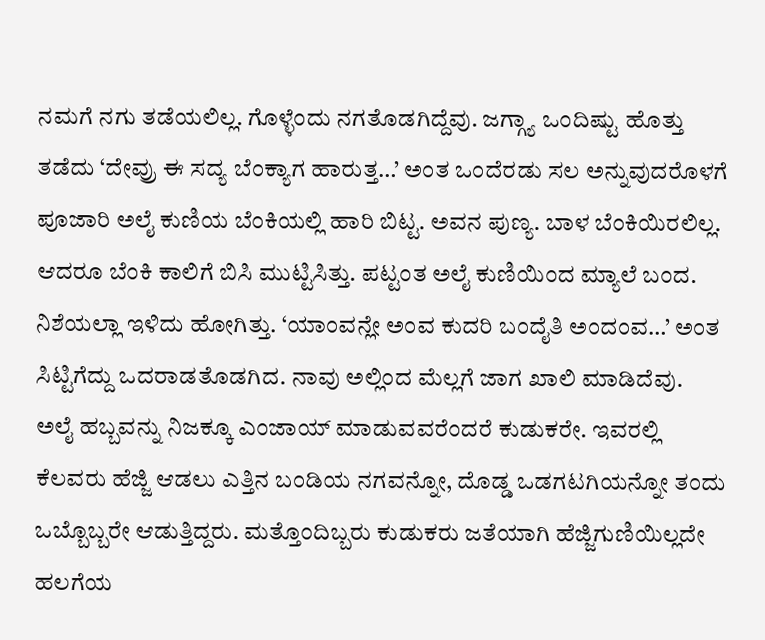ನಮಗೆ ನಗು ತಡೆಯಲಿಲ್ಲ. ಗೊಳ್ಳೆಂದು ನಗತೊಡಗಿದ್ದೆವು. ಜಗ್ಗ್ಯಾ ಒಂದಿಷ್ಟು ಹೊತ್ತು ತಡೆದು ‘ದೇವ್ರು ಈ ಸದ್ಯ ಬೆಂಕ್ಯಾಗ ಹಾರುತ್ತ…’ ಅಂತ ಒಂದೆರಡು ಸಲ ಅನ್ನುವುದರೊಳಗೆ ಪೂಜಾರಿ ಅಲೈ ಕುಣಿಯ ಬೆಂಕಿಯಲ್ಲಿ ಹಾರಿ ಬಿಟ್ಟ. ಅವನ ಪುಣ್ಯ. ಬಾಳ ಬೆಂಕಿಯಿರಲಿಲ್ಲ. ಆದರೂ ಬೆಂಕಿ ಕಾಲಿಗೆ ಬಿಸಿ ಮುಟ್ಟಿಸಿತ್ತು. ಪಟ್ಟಂತ ಅಲೈ ಕುಣಿಯಿಂದ ಮ್ಯಾಲೆ ಬಂದ. ನಿಶೆಯಲ್ಲಾ ಇಳಿದು ಹೋಗಿತ್ತು. ‘ಯಾಂವನ್ಲೇ ಅಂವ ಕುದರಿ ಬಂದೈತಿ ಅಂದಂವ…’ ಅಂತ ಸಿಟ್ಟಿಗೆದ್ದು ಒದರಾಡತೊಡಗಿದ. ನಾವು ಅಲ್ಲಿಂದ ಮೆಲ್ಲಗೆ ಜಾಗ ಖಾಲಿ ಮಾಡಿದೆವು.
ಅಲೈ ಹಬ್ಬವನ್ನು ನಿಜಕ್ಕೂ ಎಂಜಾಯ್ ಮಾಡುವವರೆಂದರೆ ಕುಡುಕರೇ. ಇವರಲ್ಲಿ ಕೆಲವರು ಹೆಜ್ಜಿ ಆಡಲು ಎತ್ತಿನ ಬಂಡಿಯ ನಗವನ್ನೋ, ದೊಡ್ಡ ಒಡಗಟಗಿಯನ್ನೋ ತಂದು ಒಬ್ಬೊಬ್ಬರೇ ಆಡುತ್ತಿದ್ದರು. ಮತ್ತೊಂದಿಬ್ಬರು ಕುಡುಕರು ಜತೆಯಾಗಿ ಹೆಜ್ಜಿಗುಣಿಯಿಲ್ಲದೇ ಹಲಗೆಯ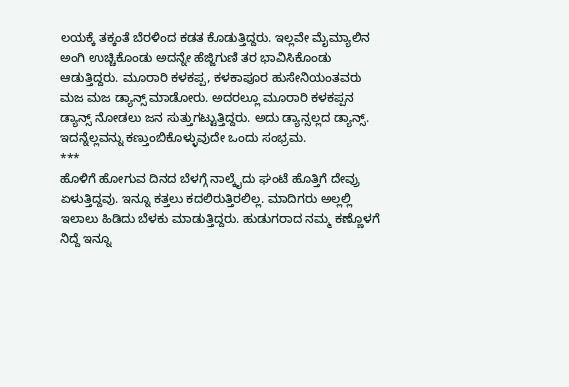ಲಯಕ್ಕೆ ತಕ್ಕಂತೆ ಬೆರಳಿಂದ ಕಡತ ಕೊಡುತ್ತಿದ್ದರು. ಇಲ್ಲವೇ ಮೈಮ್ಯಾಲಿನ ಅಂಗಿ ಉಚ್ಚಿಕೊಂಡು ಅದನ್ನೇ ಹೆಜ್ಜಿಗುಣಿ ತರ ಭಾವಿಸಿಕೊಂಡು ಆಡುತ್ತಿದ್ದರು. ಮೂರಾರಿ ಕಳಕಪ್ಪ, ಕಳಕಾಪೂರ ಹುಸೇನಿಯಂತವರು ಮಜ ಮಜ ಡ್ಯಾನ್ಸ್ ಮಾಡೋರು. ಅದರಲ್ಲೂ ಮೂರಾರಿ ಕಳಕಪ್ಪನ ಡ್ಯಾನ್ಸ್ ನೋಡಲು ಜನ ಸುತ್ತುಗಟ್ಟುತ್ತಿದ್ದರು. ಅದು ಡ್ಯಾನ್ಸಲ್ಲದ ಡ್ಯಾನ್ಸ್. ಇದನ್ನೆಲ್ಲವನ್ನು ಕಣ್ತುಂಬಿಕೊಳ್ಳುವುದೇ ಒಂದು ಸಂಭ್ರಮ.
***
ಹೊಳಿಗೆ ಹೋಗುವ ದಿನದ ಬೆಳಗ್ಗೆ ನಾಲ್ಕೈದು ಘಂಟೆ ಹೊತ್ತಿಗೆ ದೇವ್ರು ಏಳುತ್ತಿದ್ದವು. ಇನ್ನೂ ಕತ್ತಲು ಕದಲಿರುತ್ತಿರಲಿಲ್ಲ. ಮಾದಿಗರು ಅಲ್ಲಲ್ಲಿ ಇಲಾಲು ಹಿಡಿದು ಬೆಳಕು ಮಾಡುತ್ತಿದ್ದರು. ಹುಡುಗರಾದ ನಮ್ಮ ಕಣ್ಣೊಳಗೆ ನಿದ್ದೆ ಇನ್ನೂ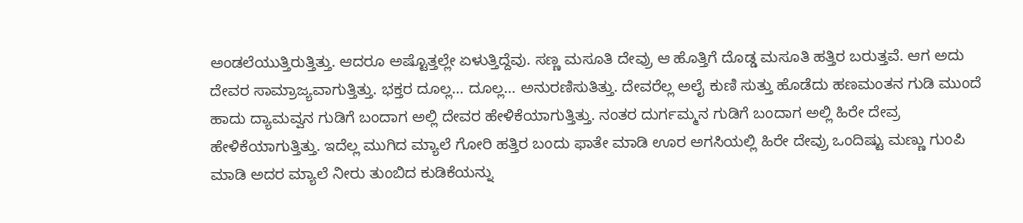ಅಂಡಲೆಯುತ್ತಿರುತ್ತಿತ್ತು. ಆದರೂ ಅಷ್ಟೊತ್ತಲ್ಲೇ ಏಳುತ್ತಿದ್ದೆವು. ಸಣ್ಣ ಮಸೂತಿ ದೇವ್ರು ಆ ಹೊತ್ತಿಗೆ ದೊಡ್ಡ ಮಸೂತಿ ಹತ್ತಿರ ಬರುತ್ತವೆ. ಆಗ ಅದು ದೇವರ ಸಾಮ್ರಾಜ್ಯವಾಗುತ್ತಿತ್ತು. ಭಕ್ತರ ದೂಲ್ಲ… ದೂಲ್ಲ… ಅನುರಣಿಸುತಿತ್ತು. ದೇವರೆಲ್ಲ ಅಲೈ ಕುಣಿ ಸುತ್ತು ಹೊಡೆದು ಹಣಮಂತನ ಗುಡಿ ಮುಂದೆ ಹಾದು ದ್ಯಾಮವ್ವನ ಗುಡಿಗೆ ಬಂದಾಗ ಅಲ್ಲಿ ದೇವರ ಹೇಳಿಕೆಯಾಗುತ್ತಿತ್ತು. ನಂತರ ದುರ್ಗಮ್ಮನ ಗುಡಿಗೆ ಬಂದಾಗ ಅಲ್ಲಿ ಹಿರೇ ದೇವ್ರ ಹೇಳಿಕೆಯಾಗುತ್ತಿತ್ತು. ಇದೆಲ್ಲ ಮುಗಿದ ಮ್ಯಾಲೆ ಗೋರಿ ಹತ್ತಿರ ಬಂದು ಫಾತೇ ಮಾಡಿ ಊರ ಅಗಸಿಯಲ್ಲಿ ಹಿರೇ ದೇವ್ರು ಒಂದಿಷ್ಟು ಮಣ್ಣು ಗುಂಪಿ ಮಾಡಿ ಅದರ ಮ್ಯಾಲೆ ನೀರು ತುಂಬಿದ ಕುಡಿಕೆಯನ್ನು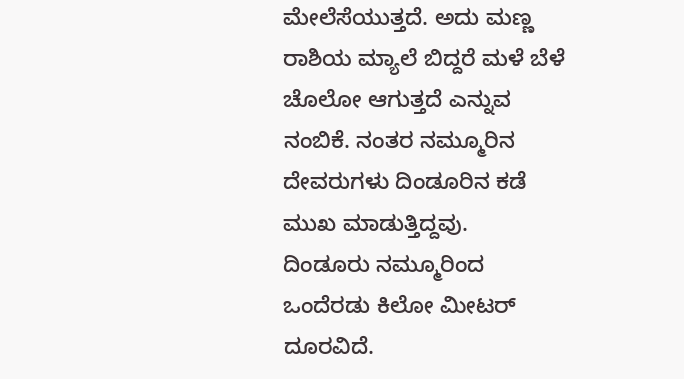ಮೇಲೆಸೆಯುತ್ತದೆ. ಅದು ಮಣ್ಣ ರಾಶಿಯ ಮ್ಯಾಲೆ ಬಿದ್ದರೆ ಮಳೆ ಬೆಳೆ ಚೊಲೋ ಆಗುತ್ತದೆ ಎನ್ನುವ ನಂಬಿಕೆ. ನಂತರ ನಮ್ಮೂರಿನ ದೇವರುಗಳು ದಿಂಡೂರಿನ ಕಡೆ ಮುಖ ಮಾಡುತ್ತಿದ್ದವು.
ದಿಂಡೂರು ನಮ್ಮೂರಿಂದ ಒಂದೆರಡು ಕಿಲೋ ಮೀಟರ್ ದೂರವಿದೆ.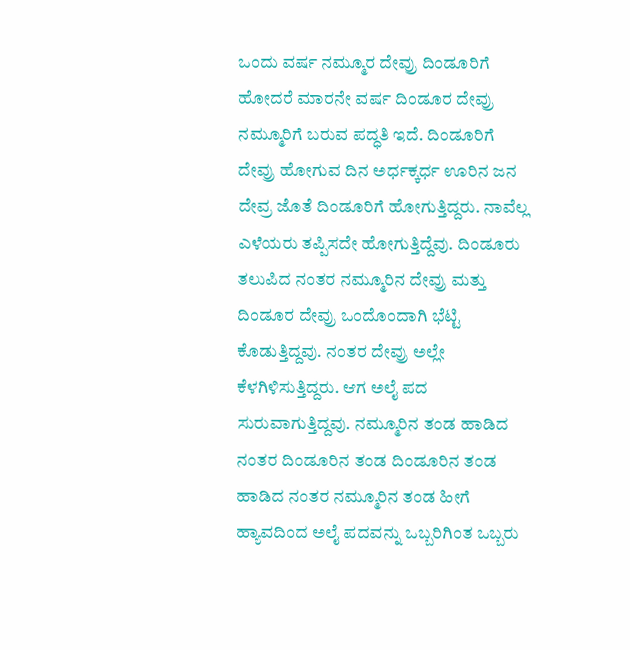ಒಂದು ವರ್ಷ ನಮ್ಮೂರ ದೇವ್ರು ದಿಂಡೂರಿಗೆ ಹೋದರೆ ಮಾರನೇ ವರ್ಷ ದಿಂಡೂರ ದೇವ್ರು ನಮ್ಮೂರಿಗೆ ಬರುವ ಪದ್ಧತಿ ಇದೆ. ದಿಂಡೂರಿಗೆ ದೇವ್ರು ಹೋಗುವ ದಿನ ಅರ್ಧಕ್ಕರ್ಧ ಊರಿನ ಜನ ದೇವ್ರ ಜೊತೆ ದಿಂಡೂರಿಗೆ ಹೋಗುತ್ತಿದ್ದರು. ನಾವೆಲ್ಲ ಎಳೆಯರು ತಪ್ಪಿಸದೇ ಹೋಗುತ್ತಿದ್ದೆವು. ದಿಂಡೂರು ತಲುಪಿದ ನಂತರ ನಮ್ಮೂರಿನ ದೇವ್ರು ಮತ್ತು ದಿಂಡೂರ ದೇವ್ರು ಒಂದೊಂದಾಗಿ ಭೆಟ್ಟಿ ಕೊಡುತ್ತಿದ್ದವು. ನಂತರ ದೇವ್ರು ಅಲ್ಲೇ ಕೆಳಗಿಳಿಸುತ್ತಿದ್ದರು. ಆಗ ಅಲೈ ಪದ ಸುರುವಾಗುತ್ತಿದ್ದವು. ನಮ್ಮೂರಿನ ತಂಡ ಹಾಡಿದ ನಂತರ ದಿಂಡೂರಿನ ತಂಡ ದಿಂಡೂರಿನ ತಂಡ ಹಾಡಿದ ನಂತರ ನಮ್ಮೂರಿನ ತಂಡ ಹೀಗೆ ಹ್ಯಾವದಿಂದ ಅಲೈ ಪದವನ್ನು ಒಬ್ಬರಿಗಿಂತ ಒಬ್ಬರು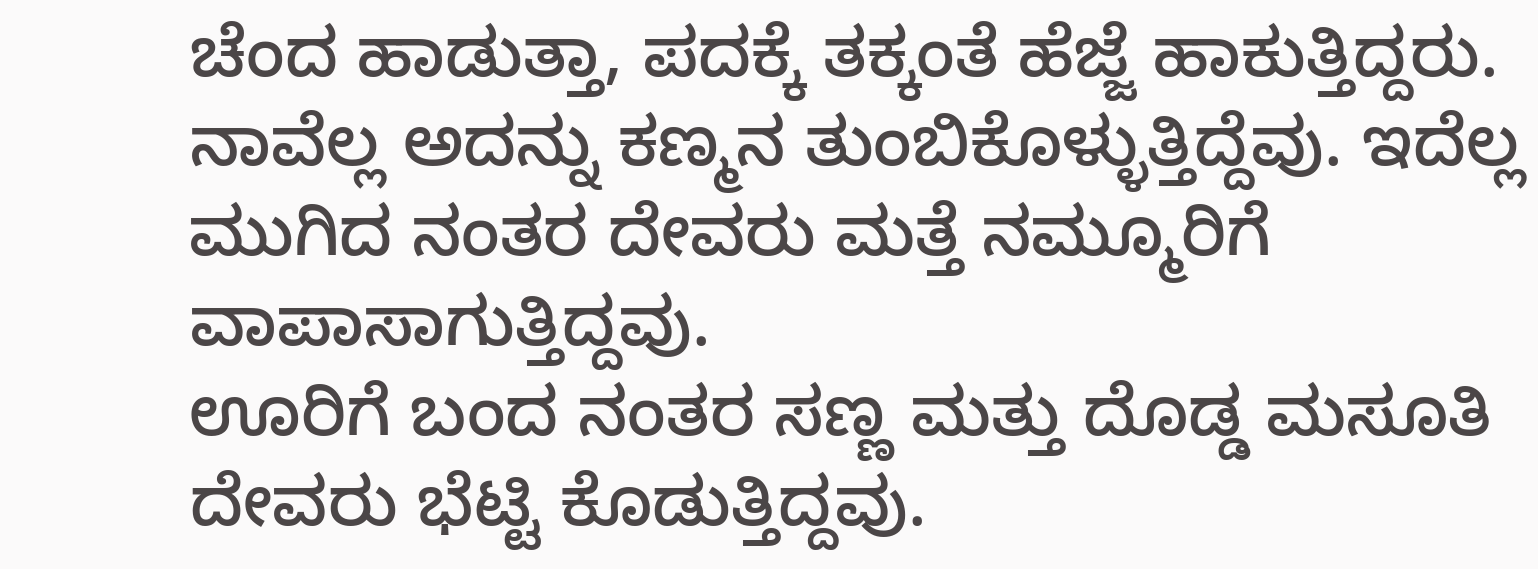ಚೆಂದ ಹಾಡುತ್ತಾ, ಪದಕ್ಕೆ ತಕ್ಕಂತೆ ಹೆಜ್ಜೆ ಹಾಕುತ್ತಿದ್ದರು. ನಾವೆಲ್ಲ ಅದನ್ನು ಕಣ್ಮನ ತುಂಬಿಕೊಳ್ಳುತ್ತಿದ್ದೆವು. ಇದೆಲ್ಲ ಮುಗಿದ ನಂತರ ದೇವರು ಮತ್ತೆ ನಮ್ಮೂರಿಗೆ ವಾಪಾಸಾಗುತ್ತಿದ್ದವು.
ಊರಿಗೆ ಬಂದ ನಂತರ ಸಣ್ಣ ಮತ್ತು ದೊಡ್ಡ ಮಸೂತಿ ದೇವರು ಭೆಟ್ಟಿ ಕೊಡುತ್ತಿದ್ದವು.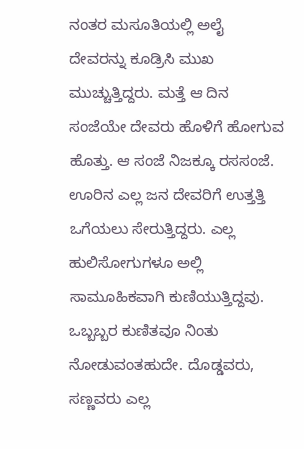ನಂತರ ಮಸೂತಿಯಲ್ಲಿ ಅಲೈ ದೇವರನ್ನು ಕೂಡ್ರಿಸಿ ಮುಖ ಮುಚ್ಚುತ್ತಿದ್ದರು. ಮತ್ತೆ ಆ ದಿನ ಸಂಜೆಯೇ ದೇವರು ಹೊಳಿಗೆ ಹೋಗುವ ಹೊತ್ತು. ಆ ಸಂಜೆ ನಿಜಕ್ಕೂ ರಸಸಂಜೆ. ಊರಿನ ಎಲ್ಲ ಜನ ದೇವರಿಗೆ ಉತ್ತತ್ತಿ ಒಗೆಯಲು ಸೇರುತ್ತಿದ್ದರು. ಎಲ್ಲ ಹುಲಿಸೋಗುಗಳೂ ಅಲ್ಲಿ ಸಾಮೂಹಿಕವಾಗಿ ಕುಣಿಯುತ್ತಿದ್ದವು. ಒಬ್ಬಬ್ಬರ ಕುಣಿತವೂ ನಿಂತು ನೋಡುವಂತಹುದೇ. ದೊಡ್ಡವರು, ಸಣ್ಣವರು ಎಲ್ಲ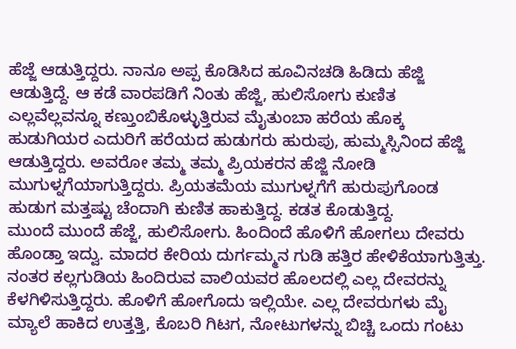ಹೆಜ್ಜೆ ಆಡುತ್ತಿದ್ದರು. ನಾನೂ ಅಪ್ಪ ಕೊಡಿಸಿದ ಹೂವಿನಚಡಿ ಹಿಡಿದು ಹೆಜ್ಜಿ ಆಡುತ್ತಿದ್ದೆ. ಆ ಕಡೆ ವಾರಪಡಿಗೆ ನಿಂತು ಹೆಜ್ಜಿ, ಹುಲಿಸೋಗು ಕುಣಿತ ಎಲ್ಲವೆಲ್ಲವನ್ನೂ ಕಣ್ತುಂಬಿಕೊಳ್ಳುತ್ತಿರುವ ಮೈತುಂಬಾ ಹರೆಯ ಹೊಕ್ಕ ಹುಡುಗಿಯರ ಎದುರಿಗೆ ಹರೆಯದ ಹುಡುಗರು ಹುರುಪು, ಹುಮ್ಮಸ್ಸಿನಿಂದ ಹೆಜ್ಜಿ ಆಡುತ್ತಿದ್ದರು. ಅವರೋ ತಮ್ಮ ತಮ್ಮ ಪ್ರಿಯಕರನ ಹೆಜ್ಜಿ ನೋಡಿ ಮುಗುಳ್ನಗೆಯಾಗುತ್ತಿದ್ದರು. ಪ್ರಿಯತಮೆಯ ಮುಗುಳ್ನಗೆಗೆ ಹುರುಪುಗೊಂಡ ಹುಡುಗ ಮತ್ತಷ್ಟು ಚೆಂದಾಗಿ ಕುಣಿತ ಹಾಕುತ್ತಿದ್ದ. ಕಡತ ಕೊಡುತ್ತಿದ್ದ.
ಮುಂದೆ ಮುಂದೆ ಹೆಜ್ಜೆ, ಹುಲಿಸೋಗು. ಹಿಂದಿಂದೆ ಹೊಳಿಗೆ ಹೋಗಲು ದೇವರು ಹೊಂಡ್ತಾ ಇದ್ವು. ಮಾದರ ಕೇರಿಯ ದುರ್ಗಮ್ಮನ ಗುಡಿ ಹತ್ತಿರ ಹೇಳಿಕೆಯಾಗುತ್ತಿತ್ತು. ನಂತರ ಕಲ್ಲಗುಡಿಯ ಹಿಂದಿರುವ ವಾಲಿಯವರ ಹೊಲದಲ್ಲಿ ಎಲ್ಲ ದೇವರನ್ನು ಕೆಳಗಿಳಿಸುತ್ತಿದ್ದರು. ಹೊಳಿಗೆ ಹೋಗೊದು ಇಲ್ಲಿಯೇ. ಎಲ್ಲ ದೇವರುಗಳು ಮೈ ಮ್ಯಾಲೆ ಹಾಕಿದ ಉತ್ತತ್ತಿ, ಕೊಬರಿ ಗಿಟಗ, ನೋಟುಗಳನ್ನು ಬಿಚ್ಚಿ ಒಂದು ಗಂಟು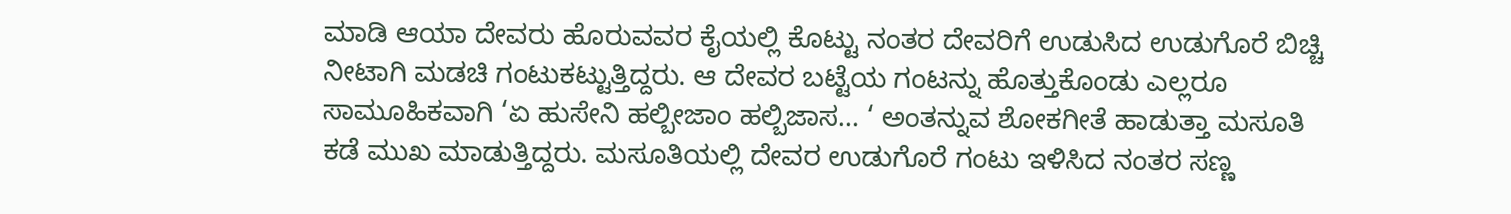ಮಾಡಿ ಆಯಾ ದೇವರು ಹೊರುವವರ ಕೈಯಲ್ಲಿ ಕೊಟ್ಟು ನಂತರ ದೇವರಿಗೆ ಉಡುಸಿದ ಉಡುಗೊರೆ ಬಿಚ್ಚಿ ನೀಟಾಗಿ ಮಡಚಿ ಗಂಟುಕಟ್ಟುತ್ತಿದ್ದರು. ಆ ದೇವರ ಬಟ್ಟೆಯ ಗಂಟನ್ನು ಹೊತ್ತುಕೊಂಡು ಎಲ್ಲರೂ ಸಾಮೂಹಿಕವಾಗಿ ‘ಏ ಹುಸೇನಿ ಹಲ್ಬೀಜಾಂ ಹಲ್ಬಿಜಾಸ… ‘ ಅಂತನ್ನುವ ಶೋಕಗೀತೆ ಹಾಡುತ್ತಾ ಮಸೂತಿ ಕಡೆ ಮುಖ ಮಾಡುತ್ತಿದ್ದರು. ಮಸೂತಿಯಲ್ಲಿ ದೇವರ ಉಡುಗೊರೆ ಗಂಟು ಇಳಿಸಿದ ನಂತರ ಸಣ್ಣ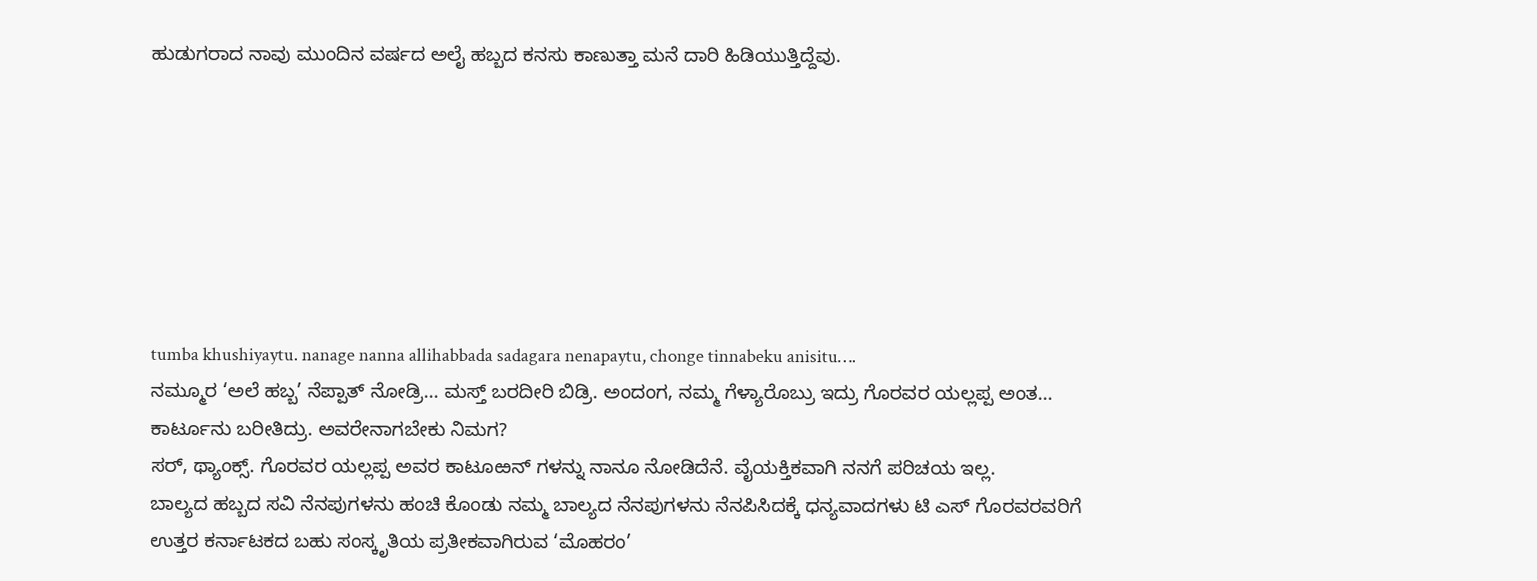ಹುಡುಗರಾದ ನಾವು ಮುಂದಿನ ವರ್ಷದ ಅಲೈ ಹಬ್ಬದ ಕನಸು ಕಾಣುತ್ತಾ ಮನೆ ದಾರಿ ಹಿಡಿಯುತ್ತಿದ್ದೆವು.







tumba khushiyaytu. nanage nanna allihabbada sadagara nenapaytu, chonge tinnabeku anisitu….
ನಮ್ಮೂರ ‘ಅಲೆ ಹಬ್ಬ’ ನೆಪ್ಪಾತ್ ನೋಡ್ರಿ… ಮಸ್ತ್ ಬರದೀರಿ ಬಿಡ್ರಿ. ಅಂದಂಗ, ನಮ್ಮ ಗೆಳ್ಯಾರೊಬ್ರು ಇದ್ರು ಗೊರವರ ಯಲ್ಲಪ್ಪ ಅಂತ… ಕಾರ್ಟೂನು ಬರೀತಿದ್ರು. ಅವರೇನಾಗಬೇಕು ನಿಮಗ?
ಸರ್, ಥ್ಯಾಂಕ್ಸ್. ಗೊರವರ ಯಲ್ಲಪ್ಪ ಅವರ ಕಾಟೂಱನ್ ಗಳನ್ನು ನಾನೂ ನೋಡಿದೆನೆ. ವೈಯಕ್ತಿಕವಾಗಿ ನನಗೆ ಪರಿಚಯ ಇಲ್ಲ.
ಬಾಲ್ಯದ ಹಬ್ಬದ ಸವಿ ನೆನಪುಗಳನು ಹಂಚಿ ಕೊಂಡು ನಮ್ಮ ಬಾಲ್ಯದ ನೆನಪುಗಳನು ನೆನಪಿಸಿದಕ್ಕೆ ಧನ್ಯವಾದಗಳು ಟಿ ಎಸ್ ಗೊರವರವರಿಗೆ
ಉತ್ತರ ಕರ್ನಾಟಕದ ಬಹು ಸಂಸ್ಕೃತಿಯ ಪ್ರತೀಕವಾಗಿರುವ ‘ಮೊಹರಂ’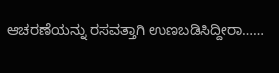ಆಚರಣೆಯನ್ನು ರಸವತ್ತಾಗಿ ಉಣಬಡಿಸಿದ್ದೀರಾ……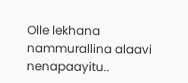Olle lekhana nammurallina alaavi nenapaayitu..